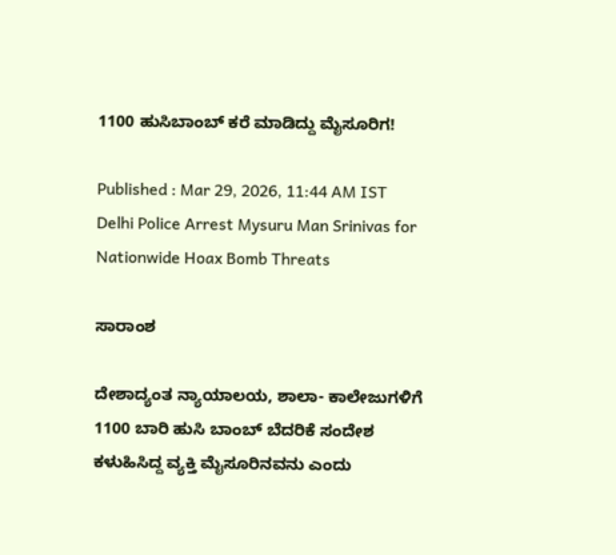1100 ಹುಸಿಬಾಂಬ್‌ ಕರೆ ಮಾಡಿದ್ದು ಮೈಸೂರಿಗ!

Published : Mar 29, 2026, 11:44 AM IST
Delhi Police Arrest Mysuru Man Srinivas for Nationwide Hoax Bomb Threats

ಸಾರಾಂಶ

ದೇಶಾದ್ಯಂತ ನ್ಯಾಯಾಲಯ, ಶಾಲಾ- ಕಾಲೇಜುಗಳಿಗೆ 1100 ಬಾರಿ ಹುಸಿ ಬಾಂಬ್ ಬೆದರಿಕೆ ಸಂದೇಶ ಕಳುಹಿಸಿದ್ದ ವ್ಯಕ್ತಿ ಮೈಸೂರಿನವನು ಎಂದು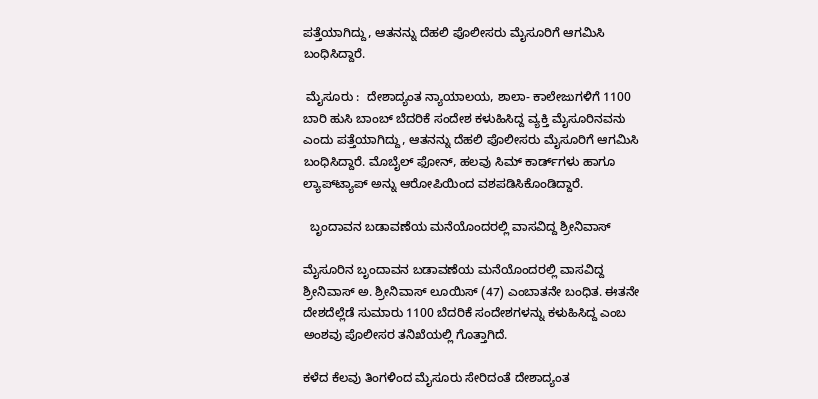ಪತ್ತೆಯಾಗಿದ್ದು, ಆತನನ್ನು ದೆಹಲಿ ಪೊಲೀಸರು ಮೈಸೂರಿಗೆ ಆಗಮಿಸಿ ಬಂಧಿಸಿದ್ದಾರೆ.

 ಮೈಸೂರು :  ದೇಶಾದ್ಯಂತ ನ್ಯಾಯಾಲಯ, ಶಾಲಾ- ಕಾಲೇಜುಗಳಿಗೆ 1100 ಬಾರಿ ಹುಸಿ ಬಾಂಬ್ ಬೆದರಿಕೆ ಸಂದೇಶ ಕಳುಹಿಸಿದ್ದ ವ್ಯಕ್ತಿ ಮೈಸೂರಿನವನು ಎಂದು ಪತ್ತೆಯಾಗಿದ್ದು, ಆತನನ್ನು ದೆಹಲಿ ಪೊಲೀಸರು ಮೈಸೂರಿಗೆ ಆಗಮಿಸಿ ಬಂಧಿಸಿದ್ದಾರೆ. ಮೊಬೈಲ್ ಫೋನ್‌, ಹಲವು ಸಿಮ್‌ ಕಾರ್ಡ್‌ಗಳು ಹಾಗೂ ಲ್ಯಾಪ್‌ಟ್ಯಾಪ್ ಅನ್ನು ಆರೋಪಿಯಿಂದ ವಶಪಡಿಸಿಕೊಂಡಿದ್ದಾರೆ.

  ಬೃಂದಾವನ ಬಡಾವಣೆಯ ಮನೆಯೊಂದರಲ್ಲಿ ವಾಸವಿದ್ದ ಶ್ರೀನಿವಾಸ್

ಮೈಸೂರಿನ ಬೃಂದಾವನ ಬಡಾವಣೆಯ ಮನೆಯೊಂದರಲ್ಲಿ ವಾಸವಿದ್ದ ಶ್ರೀನಿವಾಸ್ ಅ. ಶ್ರೀನಿವಾಸ್ ಲೂಯಿಸ್ (47) ಎಂಬಾತನೇ ಬಂಧಿತ. ಈತನೇ ದೇಶದೆಲ್ಲೆಡೆ ಸುಮಾರು 1100 ಬೆದರಿಕೆ ಸಂದೇಶಗಳನ್ನು ಕಳುಹಿಸಿದ್ದ ಎಂಬ ಅಂಶವು ಪೊಲೀಸರ ತನಿಖೆಯಲ್ಲಿ ಗೊತ್ತಾಗಿದೆ.

ಕಳೆದ ಕೆಲವು ತಿಂಗಳಿಂದ ಮೈಸೂರು ಸೇರಿದಂತೆ ದೇಶಾದ್ಯಂತ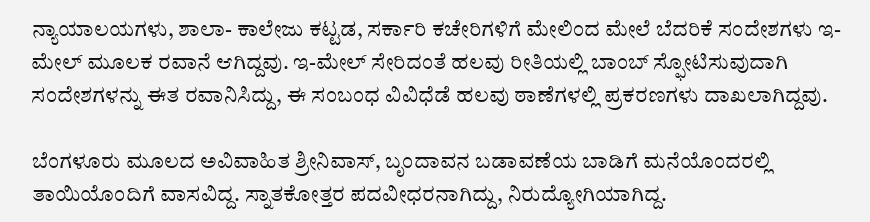ನ್ಯಾಯಾಲಯಗಳು, ಶಾಲಾ- ಕಾಲೇಜು ಕಟ್ಟಡ, ಸರ್ಕಾರಿ ಕಚೇರಿಗಳಿಗೆ ಮೇಲಿಂದ ಮೇಲೆ ಬೆದರಿಕೆ ಸಂದೇಶಗಳು ಇ- ಮೇಲ್ ಮೂಲಕ ರವಾನೆ ಆಗಿದ್ದವು. ಇ-ಮೇಲ್ ಸೇರಿದಂತೆ ಹಲವು ರೀತಿಯಲ್ಲಿ ಬಾಂಬ್ ಸ್ಫೋಟಿಸುವುದಾಗಿ ಸಂದೇಶಗಳನ್ನು ಈತ ರವಾನಿಸಿದ್ದು, ಈ ಸಂಬಂಧ ವಿವಿಧೆಡೆ ಹಲವು ಠಾಣೆಗಳಲ್ಲಿ ಪ್ರಕರಣಗಳು ದಾಖಲಾಗಿದ್ದವು.

ಬೆಂಗಳೂರು ಮೂಲದ ಅವಿವಾಹಿತ ಶ್ರೀನಿವಾಸ್, ಬೃಂದಾವನ ಬಡಾವಣೆಯ ಬಾಡಿಗೆ ಮನೆಯೊಂದರಲ್ಲಿ ತಾಯಿಯೊಂದಿಗೆ ವಾಸವಿದ್ದ. ಸ್ನಾತಕೋತ್ತರ ಪದವೀಧರನಾಗಿದ್ದು, ನಿರುದ್ಯೋಗಿಯಾಗಿದ್ದ.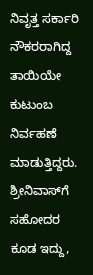ನಿವೃತ್ತ ಸರ್ಕಾರಿ ನೌಕರರಾಗಿದ್ದ ತಾಯಿಯೇ ಕುಟುಂಬ ನಿರ್ವಹಣೆ ಮಾಡುತ್ತಿದ್ದರು. ಶ್ರೀನಿವಾಸ್‌ಗೆ ಸಹೋದರ ಕೂಡ ಇದ್ದು,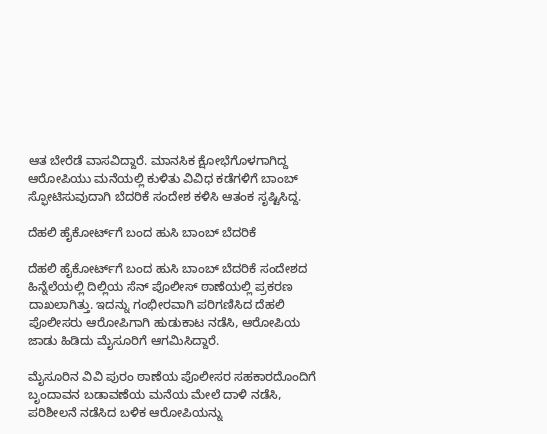ಆತ ಬೇರೆಡೆ ವಾಸವಿದ್ದಾರೆ. ಮಾನಸಿಕ ಕ್ಷೋಭೆಗೊಳಗಾಗಿದ್ದ ಆರೋಪಿಯು ಮನೆಯಲ್ಲಿ ಕುಳಿತು ವಿವಿಧ ಕಡೆಗಳಿಗೆ ಬಾಂಬ್ ಸ್ಫೋಟಿಸುವುದಾಗಿ ಬೆದರಿಕೆ ಸಂದೇಶ ಕಳಿಸಿ ಆತಂಕ ಸೃಷ್ಟಿಸಿದ್ದ.

ದೆಹಲಿ ಹೈಕೋರ್ಟ್‌ಗೆ ಬಂದ ಹುಸಿ ಬಾಂಬ್ ಬೆದರಿಕೆ

ದೆಹಲಿ ಹೈಕೋರ್ಟ್‌ಗೆ ಬಂದ ಹುಸಿ ಬಾಂಬ್ ಬೆದರಿಕೆ ಸಂದೇಶದ ಹಿನ್ನೆಲೆಯಲ್ಲಿ ದಿಲ್ಲಿಯ ಸೆನ್ ಪೊಲೀಸ್ ಠಾಣೆಯಲ್ಲಿ ಪ್ರಕರಣ ದಾಖಲಾಗಿತ್ತು. ಇದನ್ನು ಗಂಭೀರವಾಗಿ ಪರಿಗಣಿಸಿದ ದೆಹಲಿ ಪೊಲೀಸರು ಆರೋಪಿಗಾಗಿ ಹುಡುಕಾಟ ನಡೆಸಿ, ಆರೋಪಿಯ ಜಾಡು ಹಿಡಿದು ಮೈಸೂರಿಗೆ ಆಗಮಿಸಿದ್ದಾರೆ.

ಮೈಸೂರಿನ ವಿವಿ ಪುರಂ ಠಾಣೆಯ ಪೊಲೀಸರ ಸಹಕಾರದೊಂದಿಗೆ ಬೃಂದಾವನ ಬಡಾವಣೆಯ ಮನೆಯ ಮೇಲೆ ದಾಳಿ ನಡೆಸಿ, ಪರಿಶೀಲನೆ ನಡೆಸಿದ ಬಳಿಕ ಆರೋಪಿಯನ್ನು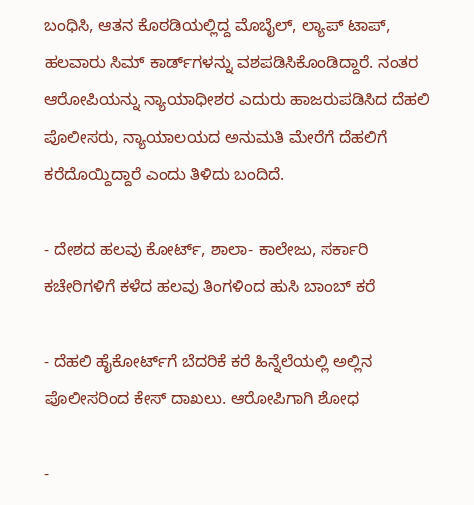ಬಂಧಿಸಿ, ಆತನ ಕೊಠಡಿಯಲ್ಲಿದ್ದ ಮೊಬೈಲ್, ಲ್ಯಾಪ್‌ ಟಾಪ್, ಹಲವಾರು ಸಿಮ್ ಕಾರ್ಡ್‌ಗಳನ್ನು ವಶಪಡಿಸಿಕೊಂಡಿದ್ದಾರೆ. ನಂತರ ಆರೋಪಿಯನ್ನು ನ್ಯಾಯಾಧೀಶರ ಎದುರು ಹಾಜರುಪಡಿಸಿದ ದೆಹಲಿ ಪೊಲೀಸರು, ನ್ಯಾಯಾಲಯದ ಅನುಮತಿ ಮೇರೆಗೆ ದೆಹಲಿಗೆ ಕರೆದೊಯ್ದಿದ್ದಾರೆ ಎಂದು ತಿಳಿದು ಬಂದಿದೆ.

- ದೇಶದ ಹಲವು ಕೋರ್ಟ್‌, ಶಾಲಾ- ಕಾಲೇಜು, ಸರ್ಕಾರಿ ಕಚೇರಿಗಳಿಗೆ ಕಳೆದ ಹಲವು ತಿಂಗಳಿಂದ ಹುಸಿ ಬಾಂಬ್‌ ಕರೆ

- ದೆಹಲಿ ಹೈಕೋರ್ಟ್‌ಗೆ ಬೆದರಿಕೆ ಕರೆ ಹಿನ್ನೆಲೆಯಲ್ಲಿ ಅಲ್ಲಿನ ಪೊಲೀಸರಿಂದ ಕೇಸ್‌ ದಾಖಲು. ಆರೋಪಿಗಾಗಿ ಶೋಧ

-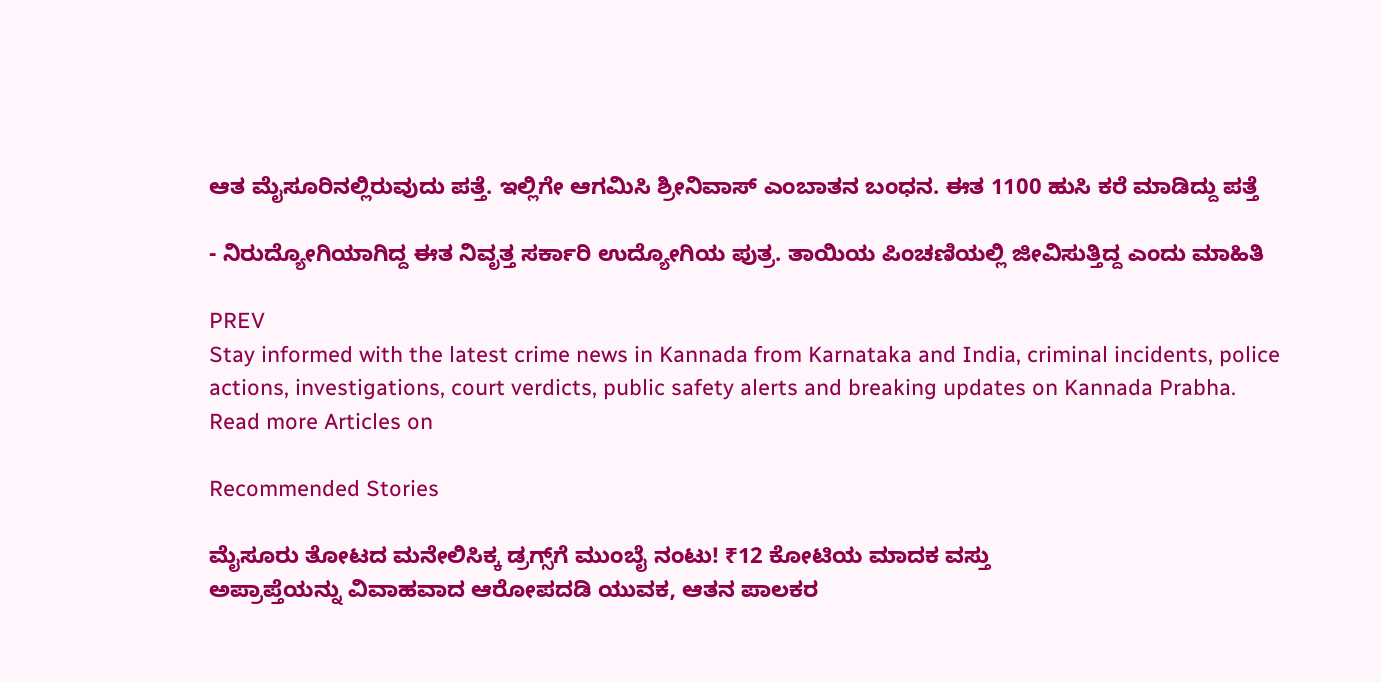ಆತ ಮೈಸೂರಿನಲ್ಲಿರುವುದು ಪತ್ತೆ. ಇಲ್ಲಿಗೇ ಆಗಮಿಸಿ ಶ್ರೀನಿವಾಸ್‌ ಎಂಬಾತನ ಬಂಧನ. ಈತ 1100 ಹುಸಿ ಕರೆ ಮಾಡಿದ್ದು ಪತ್ತೆ

- ನಿರುದ್ಯೋಗಿಯಾಗಿದ್ದ ಈತ ನಿವೃತ್ತ ಸರ್ಕಾರಿ ಉದ್ಯೋಗಿಯ ಪುತ್ರ. ತಾಯಿಯ ಪಿಂಚಣಿಯಲ್ಲಿ ಜೀವಿಸುತ್ತಿದ್ದ ಎಂದು ಮಾಹಿತಿ

PREV
Stay informed with the latest crime news in Kannada from Karnataka and India, criminal incidents, police actions, investigations, court verdicts, public safety alerts and breaking updates on Kannada Prabha.
Read more Articles on

Recommended Stories

ಮೈಸೂರು ತೋಟದ ಮನೇಲಿಸಿಕ್ಕ ಡ್ರಗ್ಸ್‌ಗೆ ಮುಂಬೈ ನಂಟು! ₹12 ಕೋಟಿಯ ಮಾದಕ ವಸ್ತು
ಅಪ್ರಾಪ್ತೆಯನ್ನು ವಿವಾಹವಾದ ಆರೋಪದಡಿ ಯುವಕ, ಆತನ ಪಾಲಕರ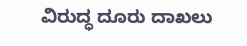ವಿರುದ್ಧ ದೂರು ದಾಖಲು